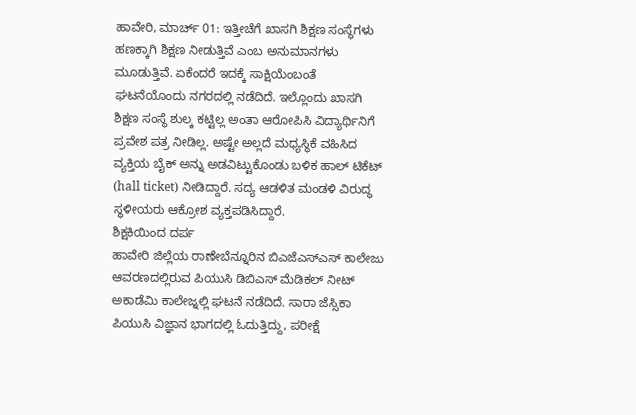ಹಾವೇರಿ, ಮಾರ್ಚ್ 01: ಇತ್ತೀಚೆಗೆ ಖಾಸಗಿ ಶಿಕ್ಷಣ ಸಂಸ್ಥೆಗಳು ಹಣಕ್ಕಾಗಿ ಶಿಕ್ಷಣ ನೀಡುತ್ತಿವೆ ಎಂಬ ಅನುಮಾನಗಳು ಮೂಡುತ್ತಿವೆ. ಏಕೆಂದರೆ ಇದಕ್ಕೆ ಸಾಕ್ಷಿಯೆಂಬಂತೆ ಘಟನೆಯೊಂದು ನಗರದಲ್ಲಿ ನಡೆದಿದೆ. ಇಲ್ಲೊಂದು ಖಾಸಗಿ ಶಿಕ್ಷಣ ಸಂಸ್ಥೆ ಶುಲ್ಕ ಕಟ್ಟಿಲ್ಲ ಅಂತಾ ಆರೋಪಿಸಿ ವಿದ್ಯಾರ್ಥಿನಿಗೆ ಪ್ರವೇಶ ಪತ್ರ ನೀಡಿಲ್ಲ. ಅಷ್ಟೇ ಅಲ್ಲದೆ ಮಧ್ಯಸ್ಥಿಕೆ ವಹಿಸಿದ ವ್ಯಕ್ತಿಯ ಬೈಕ್ ಅನ್ನು ಅಡವಿಟ್ಟುಕೊಂಡು ಬಳಿಕ ಹಾಲ್ ಟಿಕೆಟ್ (hall ticket) ನೀಡಿದ್ದಾರೆ. ಸದ್ಯ ಆಡಳಿತ ಮಂಡಳಿ ವಿರುದ್ಧ ಸ್ಥಳೀಯರು ಆಕ್ರೋಶ ವ್ಯಕ್ತಪಡಿಸಿದ್ದಾರೆ.
ಶಿಕ್ಷಕಿಯಿಂದ ದರ್ಪ
ಹಾವೇರಿ ಜಿಲ್ಲೆಯ ರಾಣೇಬೆನ್ನೂರಿನ ಬಿಎಜೆಎಸ್ಎಸ್ ಕಾಲೇಜು ಆವರಣದಲ್ಲಿರುವ ಪಿಯುಸಿ ಡಿಬಿಎಸ್ ಮೆಡಿಕಲ್ ನೀಟ್ ಅಕಾಡೆಮಿ ಕಾಲೇಜ್ನಲ್ಲಿ ಘಟನೆ ನಡೆದಿದೆ. ಸಾರಾ ಜೆಸ್ಸಿಕಾ ಪಿಯುಸಿ ವಿಜ್ಞಾನ ಭಾಗದಲ್ಲಿ ಓದುತ್ತಿದ್ದು, ಪರೀಕ್ಷೆ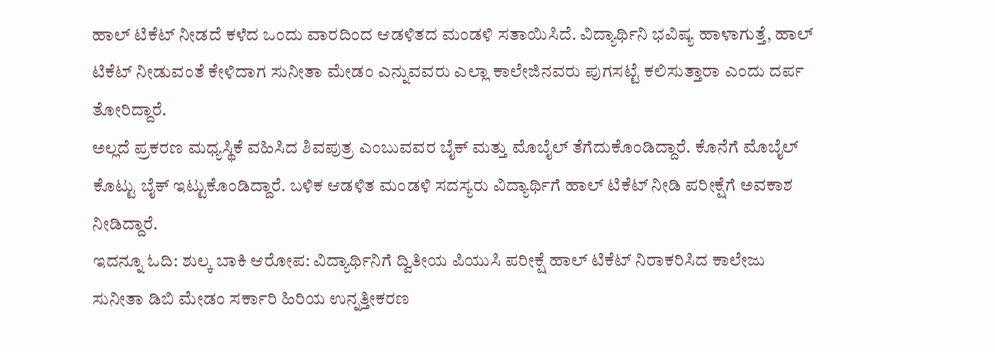ಹಾಲ್ ಟಿಕೆಟ್ ನೀಡದೆ ಕಳೆದ ಒಂದು ವಾರದಿಂದ ಆಡಳಿತದ ಮಂಡಳಿ ಸತಾಯಿಸಿದೆ. ವಿದ್ಯಾರ್ಥಿನಿ ಭವಿಷ್ಯ ಹಾಳಾಗುತ್ತೆ, ಹಾಲ್ ಟಿಕೆಟ್ ನೀಡುವಂತೆ ಕೇಳಿದಾಗ ಸುನೀತಾ ಮೇಡಂ ಎನ್ನುವವರು ಎಲ್ಲಾ ಕಾಲೇಜಿನವರು ಪುಗಸಟ್ಟೆ ಕಲಿಸುತ್ತಾರಾ ಎಂದು ದರ್ಪ ತೋರಿದ್ದಾರೆ.
ಅಲ್ಲದೆ ಪ್ರಕರಣ ಮಧ್ಯಸ್ಥಿಕೆ ವಹಿಸಿದ ಶಿವಪುತ್ರ ಎಂಬುವವರ ಬೈಕ್ ಮತ್ತು ಮೊಬೈಲ್ ತೆಗೆದುಕೊಂಡಿದ್ದಾರೆ. ಕೊನೆಗೆ ಮೊಬೈಲ್ ಕೊಟ್ಟು ಬೈಕ್ ಇಟ್ಟುಕೊಂಡಿದ್ದಾರೆ. ಬಳಿಕ ಆಡಳಿತ ಮಂಡಳಿ ಸದಸ್ಯರು ವಿದ್ಯಾರ್ಥಿಗೆ ಹಾಲ್ ಟಿಕೆಟ್ ನೀಡಿ ಪರೀಕ್ಷೆಗೆ ಅವಕಾಶ ನೀಡಿದ್ದಾರೆ.
ಇದನ್ನೂ ಓದಿ: ಶುಲ್ಕ ಬಾಕಿ ಆರೋಪ: ವಿದ್ಯಾರ್ಥಿನಿಗೆ ದ್ವಿತೀಯ ಪಿಯುಸಿ ಪರೀಕ್ಷೆ ಹಾಲ್ ಟಿಕೆಟ್ ನಿರಾಕರಿಸಿದ ಕಾಲೇಜು
ಸುನೀತಾ ಡಿಬಿ ಮೇಡಂ ಸರ್ಕಾರಿ ಹಿರಿಯ ಉನ್ನತ್ತೀಕರಣ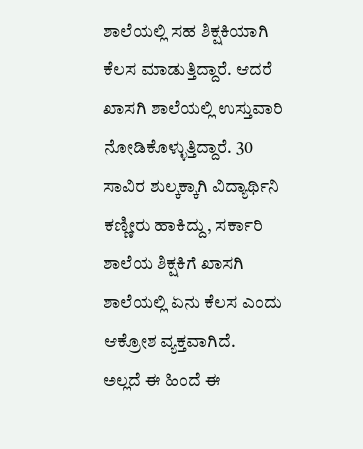ಶಾಲೆಯಲ್ಲಿ ಸಹ ಶಿಕ್ಷಕಿಯಾಗಿ ಕೆಲಸ ಮಾಡುತ್ತಿದ್ದಾರೆ. ಆದರೆ ಖಾಸಗಿ ಶಾಲೆಯಲ್ಲಿ ಉಸ್ತುವಾರಿ ನೋಡಿಕೊಳ್ಳುತ್ತಿದ್ದಾರೆ. 30 ಸಾವಿರ ಶುಲ್ಕಕ್ಕಾಗಿ ವಿದ್ಯಾರ್ಥಿನಿ ಕಣ್ಣೀರು ಹಾಕಿದ್ದು, ಸರ್ಕಾರಿ ಶಾಲೆಯ ಶಿಕ್ಷಕಿಗೆ ಖಾಸಗಿ ಶಾಲೆಯಲ್ಲಿ ಏನು ಕೆಲಸ ಎಂದು ಆಕ್ರೋಶ ವ್ಯಕ್ತವಾಗಿದೆ.
ಅಲ್ಲದೆ ಈ ಹಿಂದೆ ಈ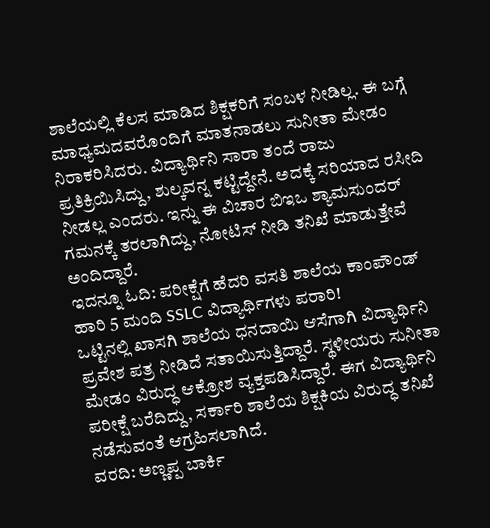ಶಾಲೆಯಲ್ಲಿ ಕೆಲಸ ಮಾಡಿದ ಶಿಕ್ಷಕರಿಗೆ ಸಂಬಳ ನೀಡಿಲ್ಲ. ಈ ಬಗ್ಗೆ ಮಾಧ್ಯಮದವರೊಂದಿಗೆ ಮಾತನಾಡಲು ಸುನೀತಾ ಮೇಡಂ ನಿರಾಕರಿಸಿದರು. ವಿದ್ಯಾರ್ಥಿನಿ ಸಾರಾ ತಂದೆ ರಾಜು ಪ್ರತಿಕ್ರಿಯಿಸಿದ್ದು, ಶುಲ್ಕವನ್ನ ಕಟ್ಟಿದ್ದೇನೆ. ಅದಕ್ಕೆ ಸರಿಯಾದ ರಸೀದಿ ನೀಡಲ್ಲ ಎಂದರು. ಇನ್ನು ಈ ವಿಚಾರ ಬಿಇಒ ಶ್ಯಾಮಸುಂದರ್ ಗಮನಕ್ಕೆ ತರಲಾಗಿದ್ದು, ನೋಟಿಸ್ ನೀಡಿ ತನಿಖೆ ಮಾಡುತ್ತೇವೆ ಅಂದಿದ್ದಾರೆ.
ಇದನ್ನೂ ಓದಿ: ಪರೀಕ್ಷೆಗೆ ಹೆದರಿ ವಸತಿ ಶಾಲೆಯ ಕಾಂಪೌಂಡ್ ಹಾರಿ 5 ಮಂದಿ SSLC ವಿದ್ಯಾರ್ಥಿಗಳು ಪರಾರಿ!
ಒಟ್ಟಿನಲ್ಲಿ ಖಾಸಗಿ ಶಾಲೆಯ ಧನದಾಯಿ ಆಸೆಗಾಗಿ ವಿದ್ಯಾರ್ಥಿನಿ ಪ್ರವೇಶ ಪತ್ರ ನೀಡಿದೆ ಸತಾಯಿಸುತ್ತಿದ್ದಾರೆ. ಸ್ಥಳೀಯರು ಸುನೀತಾ ಮೇಡಂ ವಿರುದ್ಧ ಆಕ್ರೋಶ ವ್ಯಕ್ತಪಡಿಸಿದ್ದಾರೆ. ಈಗ ವಿದ್ಯಾರ್ಥಿನಿ ಪರೀಕ್ಷೆ ಬರೆದಿದ್ದು, ಸರ್ಕಾರಿ ಶಾಲೆಯ ಶಿಕ್ಷಕಿಯ ವಿರುದ್ಧ ತನಿಖೆ ನಡೆಸುವಂತೆ ಆಗ್ರಹಿಸಲಾಗಿದೆ.
ವರದಿ: ಅಣ್ಣಪ್ಪ ಬಾರ್ಕಿ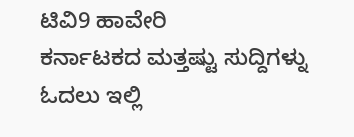ಟಿವಿ9 ಹಾವೇರಿ
ಕರ್ನಾಟಕದ ಮತ್ತಷ್ಟು ಸುದ್ದಿಗಳ್ನು ಓದಲು ಇಲ್ಲಿ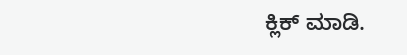ಕ್ಲಿಕ್ ಮಾಡಿ.